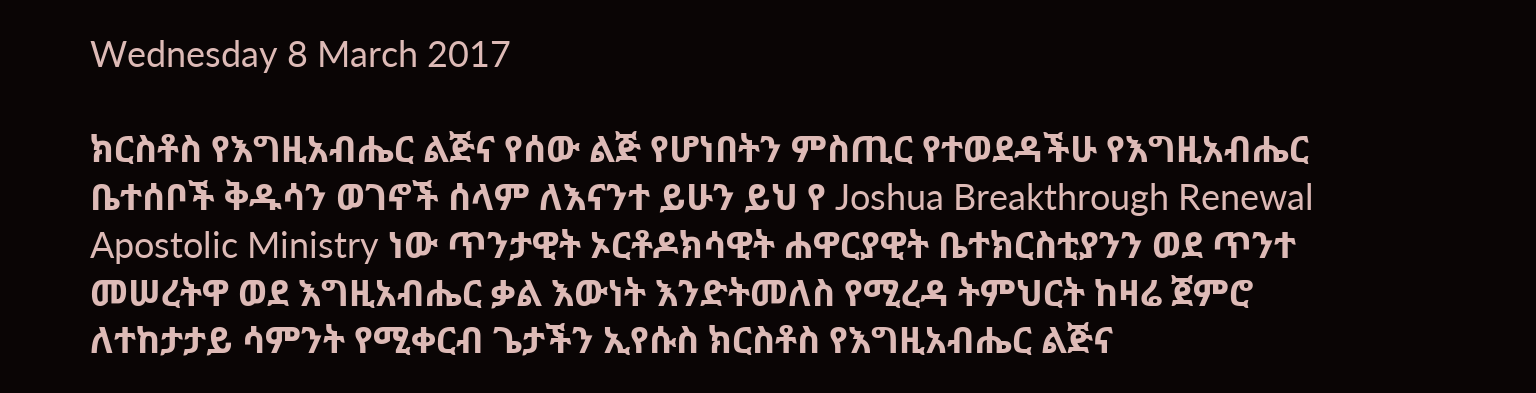Wednesday 8 March 2017

ክርስቶስ የእግዚአብሔር ልጅና የሰው ልጅ የሆነበትን ምስጢር የተወደዳችሁ የእግዚአብሔር ቤተሰቦች ቅዱሳን ወገኖች ሰላም ለእናንተ ይሁን ይህ የ Joshua Breakthrough Renewal Apostolic Ministry ነው ጥንታዊት ኦርቶዶክሳዊት ሐዋርያዊት ቤተክርስቲያንን ወደ ጥንተ መሠረትዋ ወደ እግዚአብሔር ቃል እውነት እንድትመለስ የሚረዳ ትምህርት ከዛሬ ጀምሮ ለተከታታይ ሳምንት የሚቀርብ ጌታችን ኢየሱስ ክርስቶስ የእግዚአብሔር ልጅና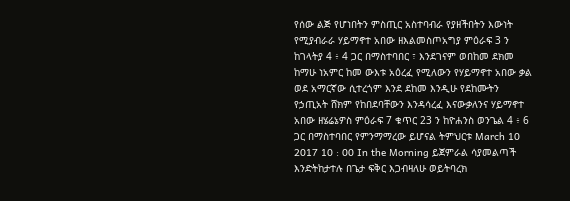የሰው ልጅ የሆነበትን ምስጢር አስተባብራ የያዘችበትን እውነት የሚያብራራ ሃይማኖተ አበው ዘእልመስጦአግያ ምዕራፍ 3 ን ከገላትያ 4 ፥ 4 ጋር በማስተባበር ፣ እንደገናም ወበከመ ደክመ ከማሁ ነአምር ከመ ውእቱ አዕረፈ የሚለውን የሃይማኖተ አበው ቃል ወደ አማርኛው ሲተረጎም እንደ ደከመ እንዲሁ የደከሙትን የኃጢአት ሸክም የከበደባቸውን እንዳሳረፈ እናውቃለንና ሃይማኖተ አበው ዘሄሬኔዎስ ምዕራፍ 7 ቁጥር 23 ን ከዮሐንስ ወንጌል 4 ፥ 6 ጋር በማስተባበር የምንማማረው ይሆናል ትምህርቱ March 10 2017 10 : 00 In the Morning ይጀምራል ሳያመልጣች እንድትከታተሉ በጌታ ፍቅር እጋብዛለሁ ወይትባረክ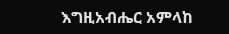እግዚአብሔር አምላከ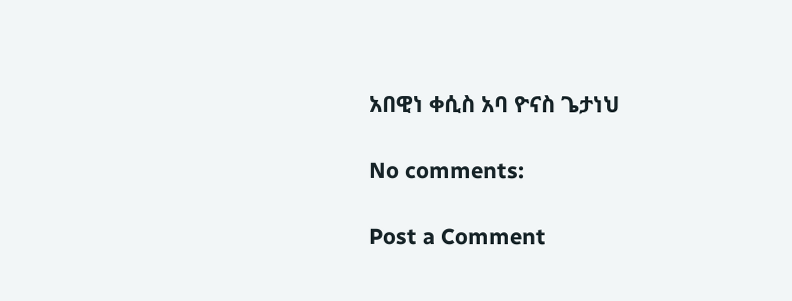አበዊነ ቀሲስ አባ ዮናስ ጌታነህ

No comments:

Post a Comment